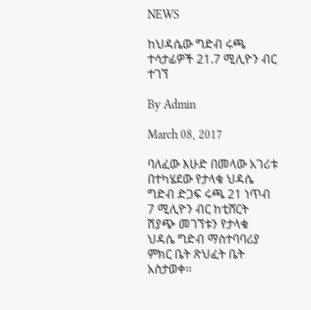NEWS

ከህዳሴው ግድብ ሩጫ ተሳታፊዎች 21.7 ሚሊዮን ብር ተገኘ

By Admin

March 08, 2017

ባለፈው እሁድ በመላው አገሪቱ በተካሄደው የታላቁ ህዳሴ ግድብ ድጋፍ ሩጫ 21 ነጥብ 7 ሚሊዮን ብር ከቲሸርት ሽያጭ መገኘቱን የታላቁ ህዳሴ ግድብ ማስተባባሪያ ምክር ቤት ጽህፈት ቤት አስታወቀ፡፡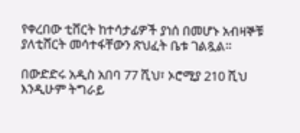የቀረበው ቲሸርት ከተሳታፊዎች ያነሰ በመሆኑ አብዛኞቹ ያለቲሸርት መሳተፋቸውን ጽህፈት ቤቱ ገልጿል፡፡

በውድድሩ አዲስ አበባ 77 ሺህ፣ ኦሮሚያ 210 ሺህ እንዲሁም ትግራይ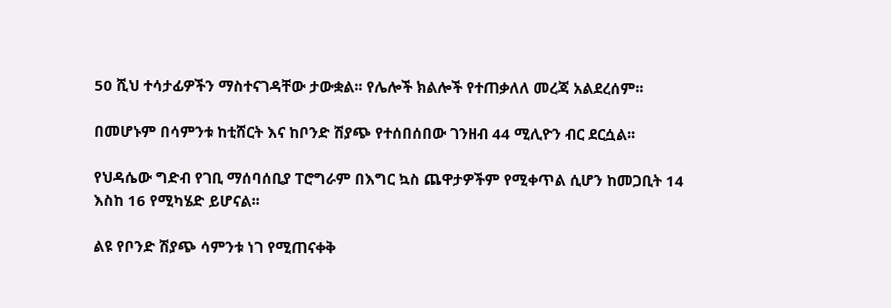50 ሺህ ተሳታፊዎችን ማስተናገዳቸው ታውቋል፡፡ የሌሎች ክልሎች የተጠቃለለ መረጃ አልደረሰም፡፡

በመሆኑም በሳምንቱ ከቲሸርት እና ከቦንድ ሽያጭ የተሰበሰበው ገንዘብ 44 ሚሊዮን ብር ደርሷል፡፡

የህዳሴው ግድብ የገቢ ማሰባሰቢያ ፐሮግራም በእግር ኳስ ጨዋታዎችም የሚቀጥል ሲሆን ከመጋቢት 14 እስከ 16 የሚካሄድ ይሆናል፡፡

ልዩ የቦንድ ሽያጭ ሳምንቱ ነገ የሚጠናቀቅ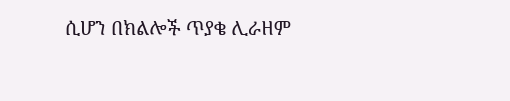ሲሆን በክልሎች ጥያቄ ሊራዘም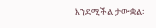እንደሚችል ታውቋል፡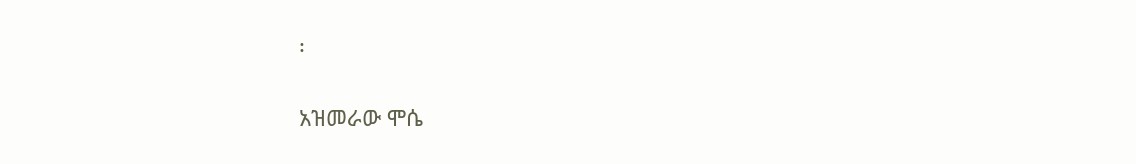፡

አዝመራው ሞሴ